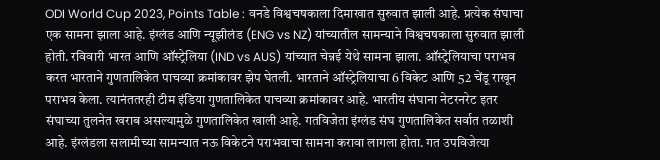ODI World Cup 2023, Points Table : वनडे विश्वचषकाला दिमाखात सुरुवात झाली आहे. प्रत्येक संघाचा एक सामना झाला आहे. इंग्लंड आणि न्यूझीलंड (ENG vs NZ) यांच्यातील सामन्याने विश्वचषकाला सुरुवात झाली होती. रविवारी भारत आणि ऑस्ट्रेलिया (IND vs AUS) यांच्यात चेन्नई येथे सामना झाला. ऑस्ट्रेलियाचा पराभव करत भारताने गुणतालिकेत पाचव्या क्रमांकावर झेप घेतली. भारताने ऑस्ट्रेलियाचा 6 विकेट आणि 52 चेंडू राखून पराभव केला. त्यानंततरही टीम इंडिया गुणतालिकेत पाचव्या क्रमांकावर आहे. भारतीय संघाना नेटरनरेट इतर संघाच्या तुलनेत खराब असल्यामुळे गुणतालिकेत खाली आहे. गतविजेता इंग्लंड संघ गुणतालिकेत सर्वात तळाशी आहे. इंग्लंडला सलामीच्या सामन्यात नऊ विकेटने पराभवाचा सामना करावा लागला होता. गत उपविजेत्या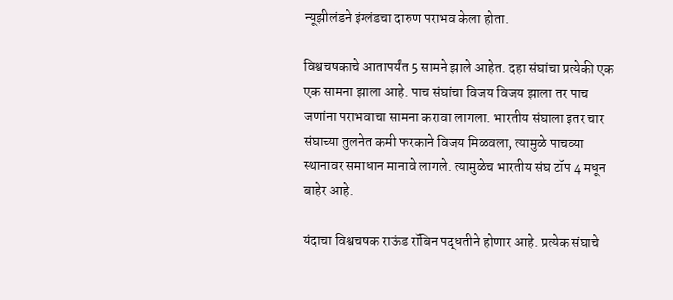न्यूझीलंडने इंग्लंडचा दारुण पराभव केला होता.

विश्वचषकाचे आतापर्यंत 5 सामने झाले आहेत. दहा संघांचा प्रत्येकी एक एक सामना झाला आहे. पाच संघांचा विजय विजय झाला तर पाच जणांना पराभवाचा सामना करावा लागला. भारतीय संघाला इतर चार संघाच्या तुलनेत कमी फरकाने विजय मिळवला, त्यामुळे पाचव्या स्थानावर समाधान मानावे लागले. त्यामुळेच भारतीय संघ टॉप 4 मधून बाहेर आहे.

यंदाचा विश्वचषक राऊंड रॉबिन पद्धतीने होणार आहे. प्रत्येक संघाचे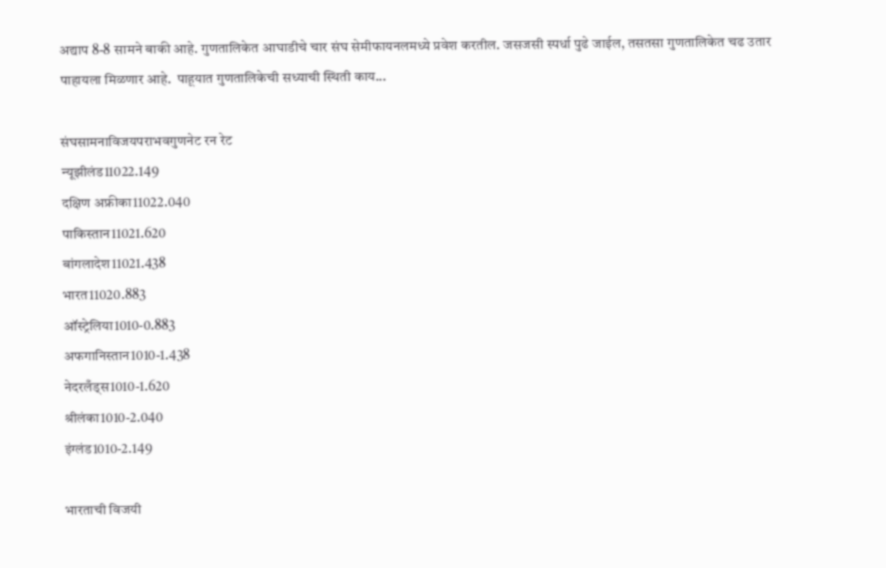अद्याप 8-8 सामने बाकी आहे. गुणतालिकेत आघाडीचे चार संघ सेमीफायनलमध्ये प्रवेश करतील. जसजसी स्पर्धा पुढे जाईल, तसतसा गुणतालिकेत चढ उतार पाहायला मिळणार आहे.  पाहूयात गुणतालिकेची सध्याची स्थिती काय...

संघसामनाविजयपराभवगुणनेट रन रेट
न्यूझीलंड11022.149
दक्षिण अफ्रीका11022.040
पाकिस्तान11021.620
बांगलादेश11021.438
भारत11020.883
ऑस्ट्रेलिया1010-0.883
अफगानिस्तान1010-1.438
नेदरलँड्स1010-1.620
श्रीलंका1010-2.040
इंग्लंड1010-2.149

भारताची विजयी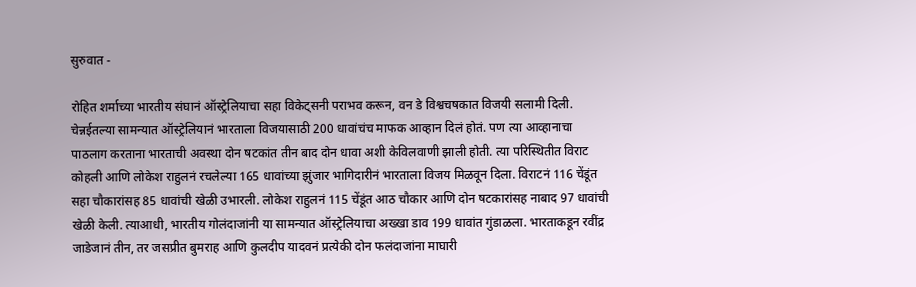सुरुवात -

रोहित शर्माच्या भारतीय संघानं ऑस्ट्रेलियाचा सहा विकेट्सनी पराभव करून, वन डे विश्वचषकात विजयी सलामी दिली. चेन्नईतल्या सामन्यात ऑस्ट्रेलियानं भारताला विजयासाठी 200 धावांचंच माफक आव्हान दिलं होतं. पण त्या आव्हानाचा पाठलाग करताना भारताची अवस्था दोन षटकांत तीन बाद दोन धावा अशी केविलवाणी झाली होती. त्या परिस्थितीत विराट कोहली आणि लोकेश राहुलनं रचलेल्या 165 धावांच्या झुंजार भागिदारीनं भारताला विजय मिळवून दिला. विराटनं 116 चेंडूंत सहा चौकारांसह 85 धावांची खेळी उभारली. लोकेश राहुलनं 115 चेंडूंत आठ चौकार आणि दोन षटकारांसह नाबाद 97 धावांची खेळी केली. त्याआधी, भारतीय गोलंदाजांनी या सामन्यात ऑस्ट्रेलियाचा अख्खा डाव 199 धावांत गुंडाळला. भारताकडून रवींद्र जाडेजानं तीन, तर जसप्रीत बुमराह आणि कुलदीप यादवनं प्रत्येकी दोन फलंदाजांना माघारी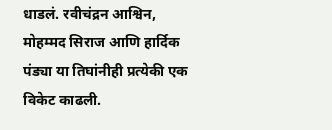धाडलं. रवीचंद्रन आश्विन, मोहम्मद सिराज आणि हार्दिक पंड्या या तिघांनीही प्रत्येकी एक विकेट काढली.